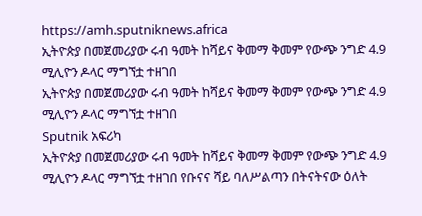https://amh.sputniknews.africa
ኢትዮጵያ በመጀመሪያው ሩብ ዓመት ከሻይና ቅመማ ቅመም የውጭ ንግድ 4.9 ሚሊዮን ዶላር ማግኘቷ ተዘገበ
ኢትዮጵያ በመጀመሪያው ሩብ ዓመት ከሻይና ቅመማ ቅመም የውጭ ንግድ 4.9 ሚሊዮን ዶላር ማግኘቷ ተዘገበ
Sputnik አፍሪካ
ኢትዮጵያ በመጀመሪያው ሩብ ዓመት ከሻይና ቅመማ ቅመም የውጭ ንግድ 4.9 ሚሊዮን ዶላር ማግኘቷ ተዘገበ የቡናና ሻይ ባለሥልጣን በትናትናው ዕለት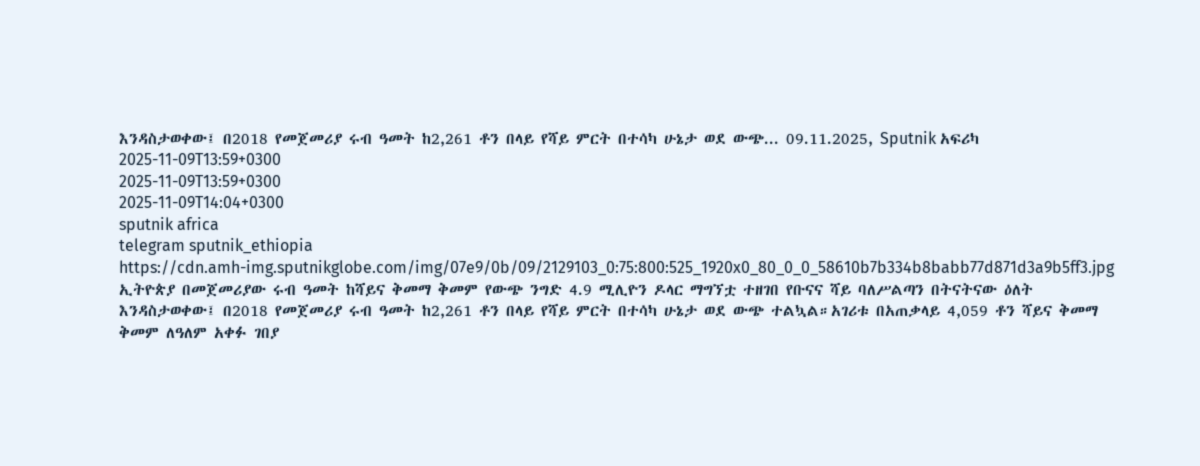እንዳስታወቀው፤ በ2018 የመጀመሪያ ሩብ ዓመት ከ2,261 ቶን በላይ የሻይ ምርት በተሳካ ሁኔታ ወደ ውጭ... 09.11.2025, Sputnik አፍሪካ
2025-11-09T13:59+0300
2025-11-09T13:59+0300
2025-11-09T14:04+0300
sputnik africa
telegram sputnik_ethiopia
https://cdn.amh-img.sputnikglobe.com/img/07e9/0b/09/2129103_0:75:800:525_1920x0_80_0_0_58610b7b334b8babb77d871d3a9b5ff3.jpg
ኢትዮጵያ በመጀመሪያው ሩብ ዓመት ከሻይና ቅመማ ቅመም የውጭ ንግድ 4.9 ሚሊዮን ዶላር ማግኘቷ ተዘገበ የቡናና ሻይ ባለሥልጣን በትናትናው ዕለት እንዳስታወቀው፤ በ2018 የመጀመሪያ ሩብ ዓመት ከ2,261 ቶን በላይ የሻይ ምርት በተሳካ ሁኔታ ወደ ውጭ ተልኳል።አገሪቱ በአጠቃላይ 4,059 ቶን ሻይና ቅመማ ቅመም ለዓለም አቀፉ ገበያ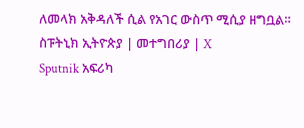ለመላክ አቅዳለች ሲል የአገር ውስጥ ሚሲያ ዘግቧል። ስፑትኒክ ኢትዮጵያ | መተግበሪያ | X
Sputnik አፍሪካ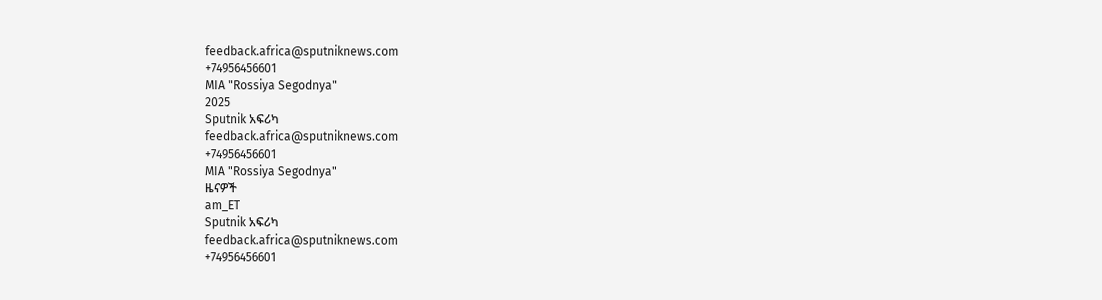feedback.africa@sputniknews.com
+74956456601
MIA "Rossiya Segodnya"
2025
Sputnik አፍሪካ
feedback.africa@sputniknews.com
+74956456601
MIA "Rossiya Segodnya"
ዜናዎች
am_ET
Sputnik አፍሪካ
feedback.africa@sputniknews.com
+74956456601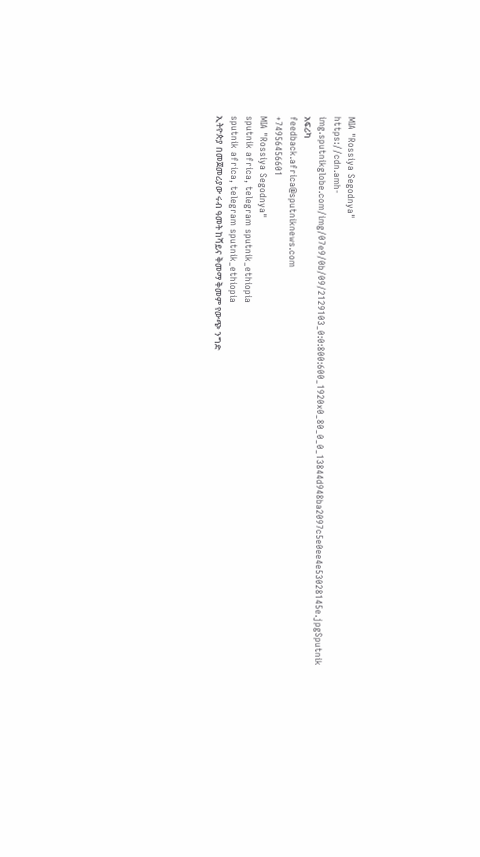MIA "Rossiya Segodnya"
https://cdn.amh-img.sputnikglobe.com/img/07e9/0b/09/2129103_0:0:800:600_1920x0_80_0_0_13844d948ba2097c5e0ee4e53028145e.jpgSputnik አፍሪካ
feedback.africa@sputniknews.com
+74956456601
MIA "Rossiya Segodnya"
sputnik africa, telegram sputnik_ethiopia
sputnik africa, telegram sputnik_ethiopia
ኢትዮጵያ በመጀመሪያው ሩብ ዓመት ከሻይና ቅመማ ቅመም የውጭ ንግድ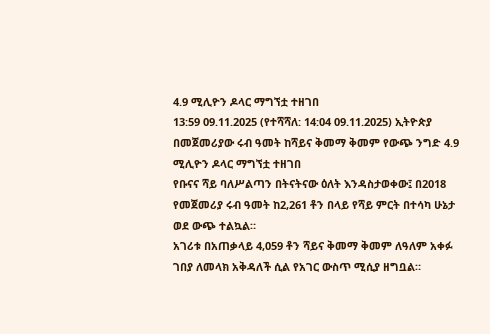4.9 ሚሊዮን ዶላር ማግኘቷ ተዘገበ
13:59 09.11.2025 (የተሻሻለ: 14:04 09.11.2025) ኢትዮጵያ በመጀመሪያው ሩብ ዓመት ከሻይና ቅመማ ቅመም የውጭ ንግድ 4.9 ሚሊዮን ዶላር ማግኘቷ ተዘገበ
የቡናና ሻይ ባለሥልጣን በትናትናው ዕለት እንዳስታወቀው፤ በ2018 የመጀመሪያ ሩብ ዓመት ከ2,261 ቶን በላይ የሻይ ምርት በተሳካ ሁኔታ ወደ ውጭ ተልኳል።
አገሪቱ በአጠቃላይ 4,059 ቶን ሻይና ቅመማ ቅመም ለዓለም አቀፉ ገበያ ለመላክ አቅዳለች ሲል የአገር ውስጥ ሚሲያ ዘግቧል።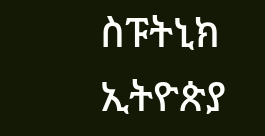ስፑትኒክ ኢትዮጵያ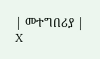| መተግበሪያ | X